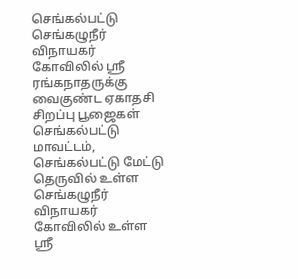செங்கல்பட்டு செங்கழுநீர் விநாயகர் கோவிலில் ஸ்ரீ ரங்கநாதருக்கு வைகுண்ட ஏகாதசி சிறப்பு பூஜைகள்
செங்கல்பட்டு மாவட்டம், செங்கல்பட்டு மேட்டு தெருவில் உள்ள செங்கழுநீர் விநாயகர் கோவிலில் உள்ள ஸ்ரீ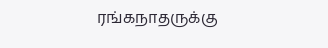ரங்கநாதருக்கு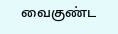வைகுண்ட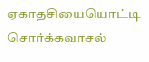ஏகாதசியையொட்டி சொர்க்கவாசல்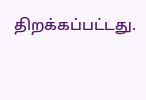திறக்கப்பட்டது.